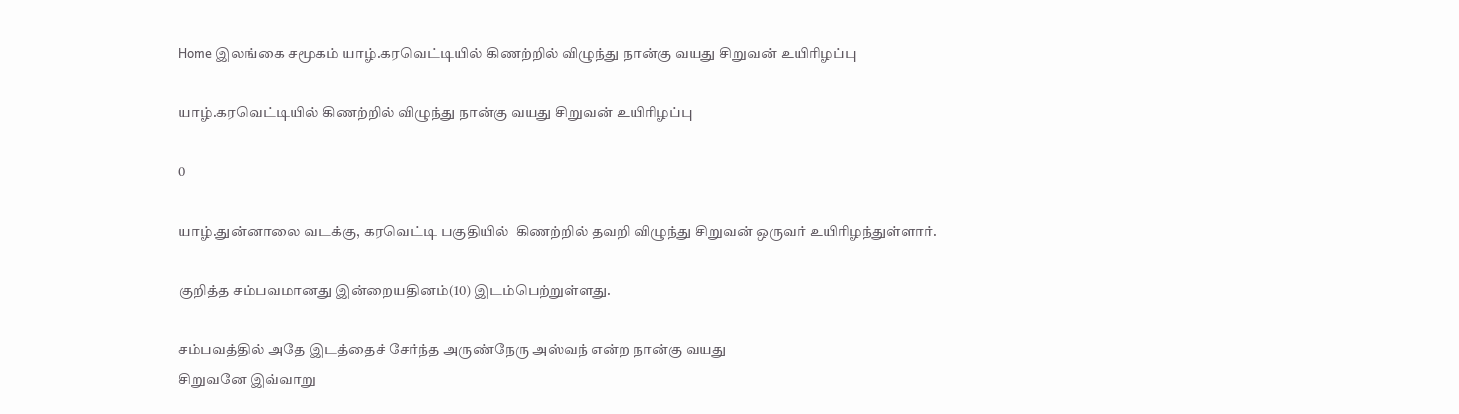Home இலங்கை சமூகம் யாழ்.கரவெட்டியில் கிணற்றில் விழுந்து நான்கு வயது சிறுவன் உயிரிழப்பு

யாழ்.கரவெட்டியில் கிணற்றில் விழுந்து நான்கு வயது சிறுவன் உயிரிழப்பு

0

யாழ்.துன்னாலை வடக்கு, கரவெட்டி பகுதியில்  கிணற்றில் தவறி விழுந்து சிறுவன் ஒருவர் உயிரிழந்துள்ளார்.

குறித்த சம்பவமானது இன்றையதினம்(10) இடம்பெற்றுள்ளது.

சம்பவத்தில் அதே இடத்தைச் சேர்ந்த அருண்நேரு அஸ்வந் என்ற நான்கு வயது
சிறுவனே இவ்வாறு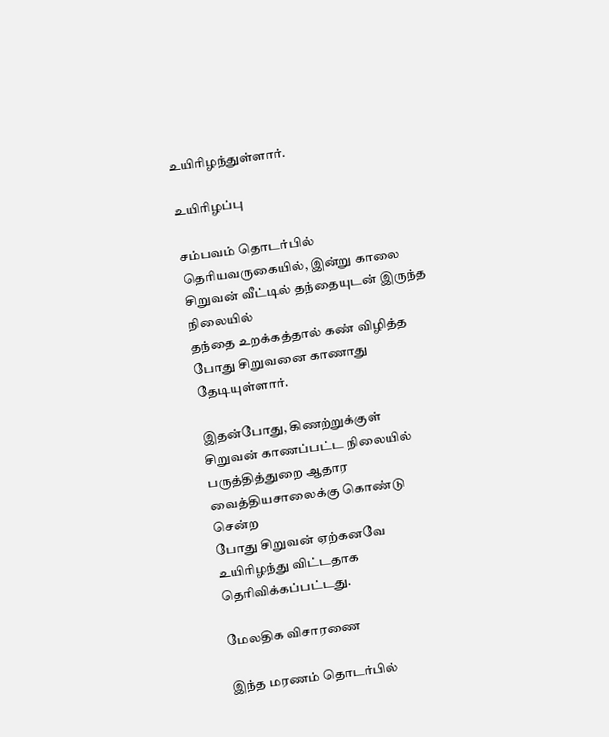உயிரிழந்துள்ளார்.

உயிரிழப்பு

சம்பவம் தொடர்பில் தெரியவருகையில், இன்று காலை சிறுவன் வீட்டில் தந்தையுடன் இருந்த நிலையில்
தந்தை உறக்கத்தால் கண் விழித்த போது சிறுவனை காணாது தேடியுள்ளார்.

இதன்போது, கிணற்றுக்குள்
சிறுவன் காணப்பட்ட நிலையில் பருத்தித்துறை ஆதார வைத்தியசாலைக்கு கொண்டு சென்ற
போது சிறுவன் ஏற்கனவே உயிரிழந்து விட்டதாக தெரிவிக்கப்பட்டது.

மேலதிக விசாரணை

இந்த மரணம் தொடர்பில்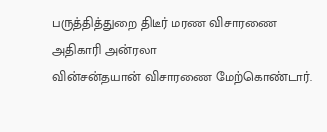பருத்தித்துறை திடீர் மரண விசாரணை அதிகாரி அன்ரலா
வின்சன்தயான் விசாரணை மேற்கொண்டார்.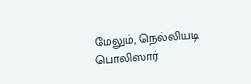மேலும், நெல்லியடி பொலிஸார்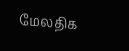மேலதிக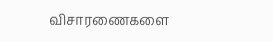விசாரணைகளை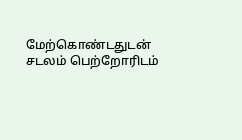மேற்கொண்டதுடன் சடலம் பெற்றோரிடம்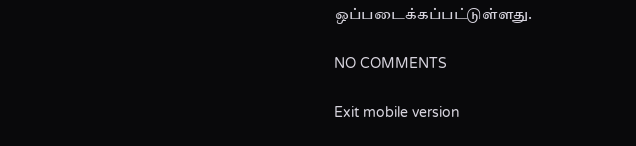ஒப்படைக்கப்பட்டுள்ளது.

NO COMMENTS

Exit mobile version